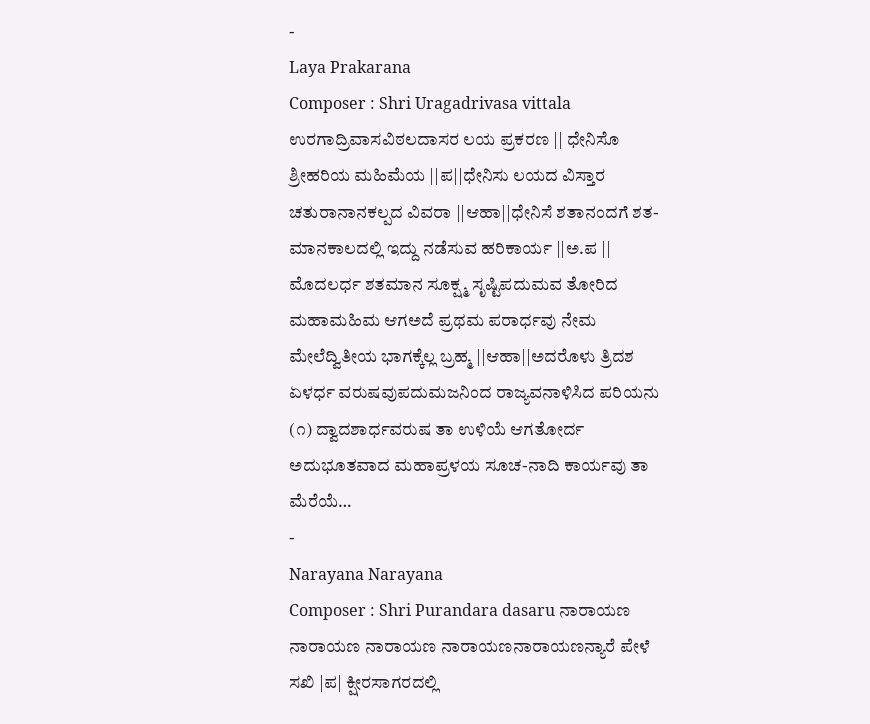-
Laya Prakarana
Composer : Shri Uragadrivasa vittala ಉರಗಾದ್ರಿವಾಸವಿಠಲದಾಸರ ಲಯ ಪ್ರಕರಣ || ಧೇನಿಸೊ ಶ್ರೀಹರಿಯ ಮಹಿಮೆಯ ||ಪ||ಧೇನಿಸು ಲಯದ ವಿಸ್ತಾರ ಚತುರಾನಾನಕಲ್ಪದ ವಿವರಾ ||ಆಹಾ||ಧೇನಿಸೆ ಶತಾನಂದಗೆ ಶತ-ಮಾನಕಾಲದಲ್ಲಿ ಇದ್ದು ನಡೆಸುವ ಹರಿಕಾರ್ಯ ||ಅ.ಪ || ಮೊದಲರ್ಧ ಶತಮಾನ ಸೂಕ್ಷ್ಮ ಸೃಷ್ಟಿಪದುಮವ ತೋರಿದ ಮಹಾಮಹಿಮ ಆಗಅದೆ ಪ್ರಥಮ ಪರಾರ್ಧವು ನೇಮ ಮೇಲೆದ್ವಿತೀಯ ಭಾಗಕ್ಕೆಲ್ಲ ಬ್ರಹ್ಮ ||ಆಹಾ||ಅದರೊಳು ತ್ರಿದಶ ಏಳರ್ಧ ವರುಷವುಪದುಮಜನಿಂದ ರಾಜ್ಯವನಾಳಿಸಿದ ಪರಿಯನು (೧) ದ್ವಾದಶಾರ್ಧವರುಷ ತಾ ಉಳಿಯೆ ಆಗತೋರ್ದ ಅದುಭೂತವಾದ ಮಹಾಪ್ರಳಯ ಸೂಚ-ನಾದಿ ಕಾರ್ಯವು ತಾ ಮೆರೆಯೆ…
-
Narayana Narayana
Composer : Shri Purandara dasaru ನಾರಾಯಣ ನಾರಾಯಣ ನಾರಾಯಣ ನಾರಾಯಣನಾರಾಯಣನ್ಯಾರೆ ಪೇಳೆ ಸಖಿ |ಪ| ಕ್ಷೀರಸಾಗರದಲ್ಲಿ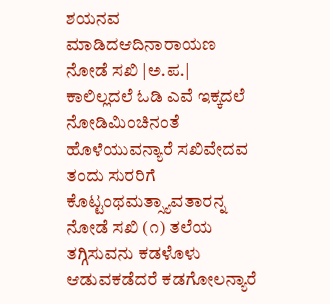ಶಯನವ ಮಾಡಿದಆದಿನಾರಾಯಣ ನೋಡೆ ಸಖಿ |ಅ.ಪ.| ಕಾಲಿಲ್ಲದಲೆ ಓಡಿ ಎವೆ ಇಕ್ಕದಲೆ ನೋಡಿಮಿಂಚಿನಂತೆ ಹೊಳೆಯುವನ್ಯಾರೆ ಸಖಿವೇದವ ತಂದು ಸುರರಿಗೆ ಕೊಟ್ಟಂಥಮತ್ಸ್ಯಾವತಾರನ್ನ ನೋಡೆ ಸಖಿ (೧) ತಲೆಯ ತಗ್ಗಿಸುವನು ಕಡಳೊಳು ಆಡುವಕಡೆದರೆ ಕಡಗೋಲನ್ಯಾರೆ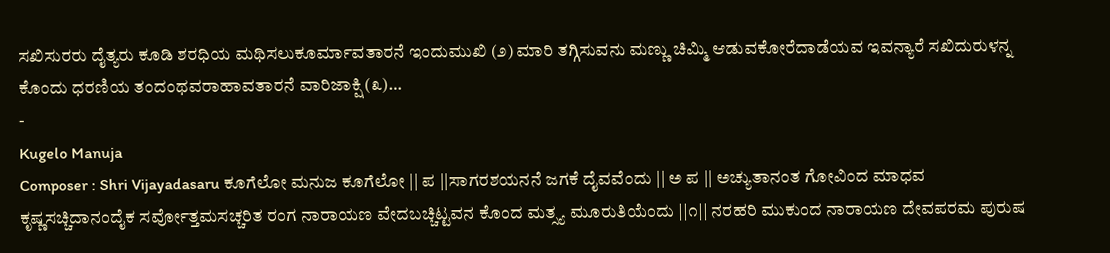ಸಖಿಸುರರು ದೈತ್ಯರು ಕೂಡಿ ಶರಧಿಯ ಮಥಿಸಲುಕೂರ್ಮಾವತಾರನೆ ಇಂದುಮುಖಿ (೨) ಮಾರಿ ತಗ್ಗಿಸುವನು ಮಣ್ಣು ಚಿಮ್ಮಿ ಆಡುವಕೋರೆದಾಡೆಯವ ಇವನ್ಯಾರೆ ಸಖಿದುರುಳನ್ನ ಕೊಂದು ಧರಣಿಯ ತಂದಂಥವರಾಹಾವತಾರನೆ ವಾರಿಜಾಕ್ಷಿ (೩)…
-
Kugelo Manuja
Composer : Shri Vijayadasaru ಕೂಗೆಲೋ ಮನುಜ ಕೂಗೆಲೋ || ಪ ||ಸಾಗರಶಯನನೆ ಜಗಕೆ ದೈವವೆಂದು || ಅ ಪ || ಅಚ್ಯುತಾನಂತ ಗೋವಿಂದ ಮಾಧವ ಕೃಷ್ಣಸಚ್ಚಿದಾನಂದೈಕ ಸರ್ವೋತ್ತಮಸಚ್ಚರಿತ ರಂಗ ನಾರಾಯಣ ವೇದಬಚ್ಚಿಟ್ಟವನ ಕೊಂದ ಮತ್ಸ್ಯ ಮೂರುತಿಯೆಂದು ||೧|| ನರಹರಿ ಮುಕುಂದ ನಾರಾಯಣ ದೇವಪರಮ ಪುರುಷ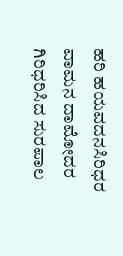ಹರಿ ಹಯವದನಸಿರಿಧರ ವಾಮನ ದಾಮೋದರ ಗಿರಿಧರಿಸಿದ ಸುರಪಾಲ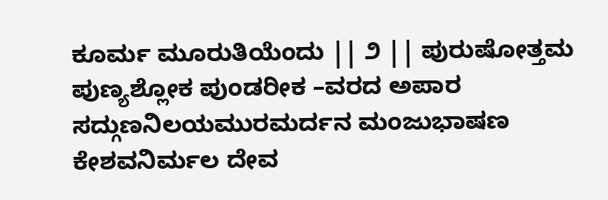ಕೂರ್ಮ ಮೂರುತಿಯೆಂದು || ೨ || ಪುರುಷೋತ್ತಮ ಪುಣ್ಯಶ್ಲೋಕ ಪುಂಡರೀಕ –ವರದ ಅಪಾರ ಸದ್ಗುಣನಿಲಯಮುರಮರ್ದನ ಮಂಜುಭಾಷಣ ಕೇಶವನಿರ್ಮಲ ದೇವ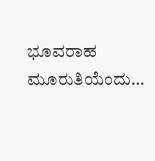ಭೂವರಾಹ ಮೂರುತಿಯೆಂದು…